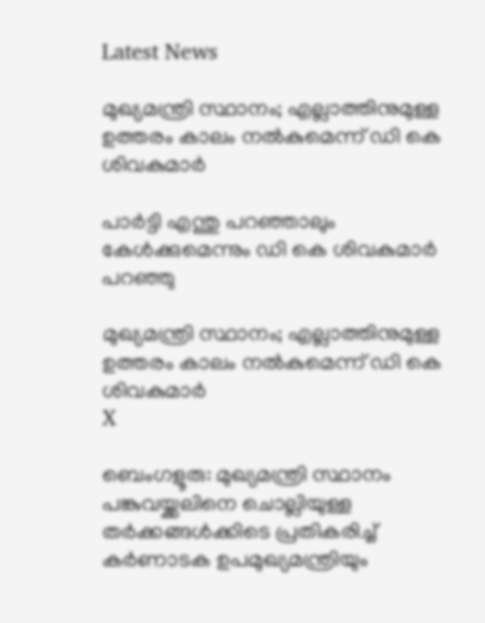Latest News

മുഖ്യമന്ത്രി സ്ഥാനം; എല്ലാത്തിനുമുള്ള ഉത്തരം കാലം നല്‍കുമെന്ന് ഡി കെ ശിവകുമാര്‍

പാര്‍ട്ടി എന്തു പറഞ്ഞാലും കേള്‍ക്കുമെന്നും ഡി കെ ശിവകുമാര്‍ പറഞ്ഞു

മുഖ്യമന്ത്രി സ്ഥാനം; എല്ലാത്തിനുമുള്ള ഉത്തരം കാലം നല്‍കുമെന്ന് ഡി കെ ശിവകുമാര്‍
X

ബെംഗളൂരു: മുഖ്യമന്ത്രി സ്ഥാനം പങ്കുവയ്ക്കലിനെ ചൊല്ലിയുള്ള തര്‍ക്കങ്ങള്‍ക്കിടെ പ്രതികരിച്ച് കര്‍ണാടക ഉപമുഖ്യമന്ത്രിയും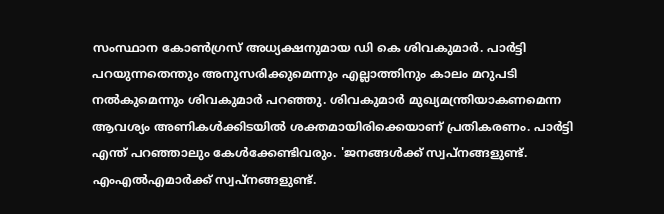സംസ്ഥാന കോണ്‍ഗ്രസ് അധ്യക്ഷനുമായ ഡി കെ ശിവകുമാര്‍. പാര്‍ട്ടി പറയുന്നതെന്തും അനുസരിക്കുമെന്നും എല്ലാത്തിനും കാലം മറുപടി നല്‍കുമെന്നും ശിവകുമാര്‍ പറഞ്ഞു. ശിവകുമാര്‍ മുഖ്യമന്ത്രിയാകണമെന്ന ആവശ്യം അണികള്‍ക്കിടയില്‍ ശക്തമായിരിക്കെയാണ് പ്രതികരണം. പാര്‍ട്ടി എന്ത് പറഞ്ഞാലും കേള്‍ക്കേണ്ടിവരും. 'ജനങ്ങള്‍ക്ക് സ്വപ്നങ്ങളുണ്ട്. എംഎല്‍എമാര്‍ക്ക് സ്വപ്നങ്ങളുണ്ട്.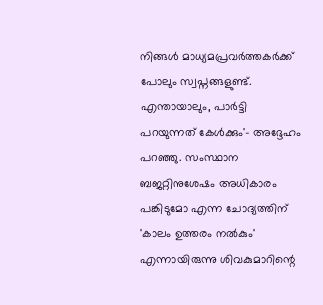നിങ്ങള്‍ മാധ്യമപ്രവര്‍ത്തകര്‍ക്ക് പോലും സ്വപ്നങ്ങളുണ്ട്. എന്തായാലും, പാര്‍ട്ടി പറയുന്നത് കേള്‍ക്കും'- അദ്ദേഹം പറഞ്ഞു. സംസ്ഥാന ബജറ്റിനുശേഷം അധികാരം പങ്കിടുമോ എന്ന ചോദ്യത്തിന് 'കാലം ഉത്തരം നല്‍കും' എന്നായിരുന്നു ശിവകുമാറിന്റെ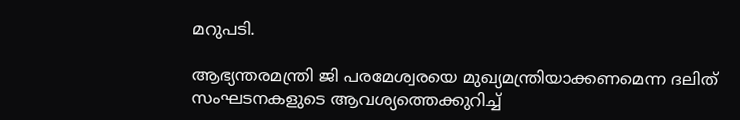മറുപടി.

ആഭ്യന്തരമന്ത്രി ജി പരമേശ്വരയെ മുഖ്യമന്ത്രിയാക്കണമെന്ന ദലിത് സംഘടനകളുടെ ആവശ്യത്തെക്കുറിച്ച്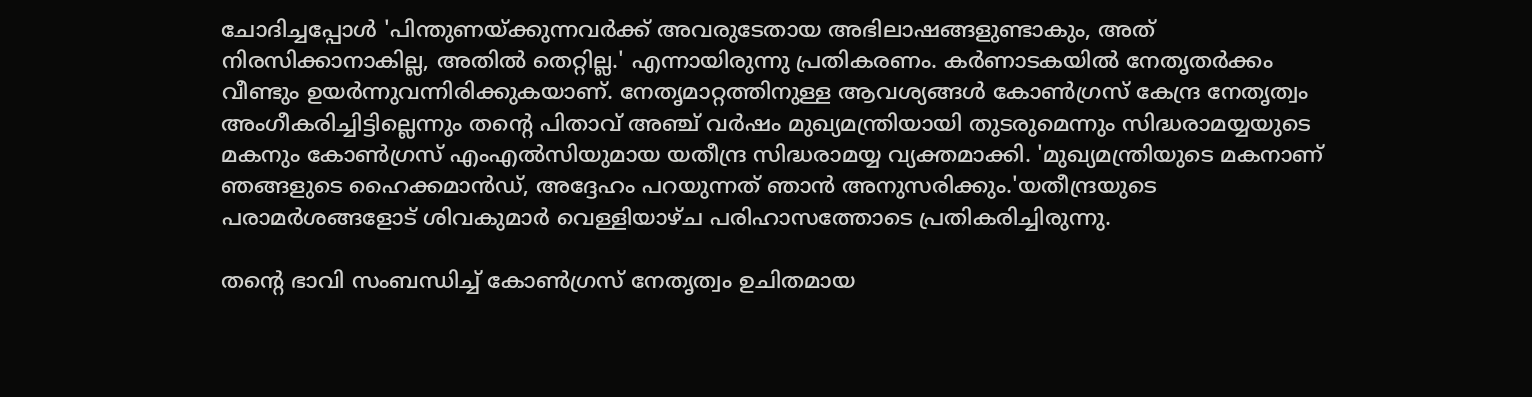ചോദിച്ചപ്പോള്‍ 'പിന്തുണയ്ക്കുന്നവര്‍ക്ക് അവരുടേതായ അഭിലാഷങ്ങളുണ്ടാകും, അത് നിരസിക്കാനാകില്ല, അതില്‍ തെറ്റില്ല.' എന്നായിരുന്നു പ്രതികരണം. കര്‍ണാടകയില്‍ നേതൃതര്‍ക്കം വീണ്ടും ഉയര്‍ന്നുവന്നിരിക്കുകയാണ്. നേതൃമാറ്റത്തിനുള്ള ആവശ്യങ്ങള്‍ കോണ്‍ഗ്രസ് കേന്ദ്ര നേതൃത്വം അംഗീകരിച്ചിട്ടില്ലെന്നും തന്റെ പിതാവ് അഞ്ച് വര്‍ഷം മുഖ്യമന്ത്രിയായി തുടരുമെന്നും സിദ്ധരാമയ്യയുടെ മകനും കോണ്‍ഗ്രസ് എംഎല്‍സിയുമായ യതീന്ദ്ര സിദ്ധരാമയ്യ വ്യക്തമാക്കി. 'മുഖ്യമന്ത്രിയുടെ മകനാണ് ഞങ്ങളുടെ ഹൈക്കമാന്‍ഡ്, അദ്ദേഹം പറയുന്നത് ഞാന്‍ അനുസരിക്കും.'യതീന്ദ്രയുടെ പരാമര്‍ശങ്ങളോട് ശിവകുമാര്‍ വെള്ളിയാഴ്ച പരിഹാസത്തോടെ പ്രതികരിച്ചിരുന്നു.

തന്റെ ഭാവി സംബന്ധിച്ച് കോണ്‍ഗ്രസ് നേതൃത്വം ഉചിതമായ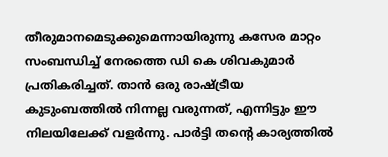തീരുമാനമെടുക്കുമെന്നായിരുന്നു കസേര മാറ്റം സംബന്ധിച്ച് നേരത്തെ ഡി കെ ശിവകുമാര്‍ പ്രതികരിച്ചത്. താന്‍ ഒരു രാഷ്ട്രീയ കുടുംബത്തില്‍ നിന്നല്ല വരുന്നത്, എന്നിട്ടും ഈ നിലയിലേക്ക് വളര്‍ന്നു. പാര്‍ട്ടി തന്റെ കാര്യത്തില്‍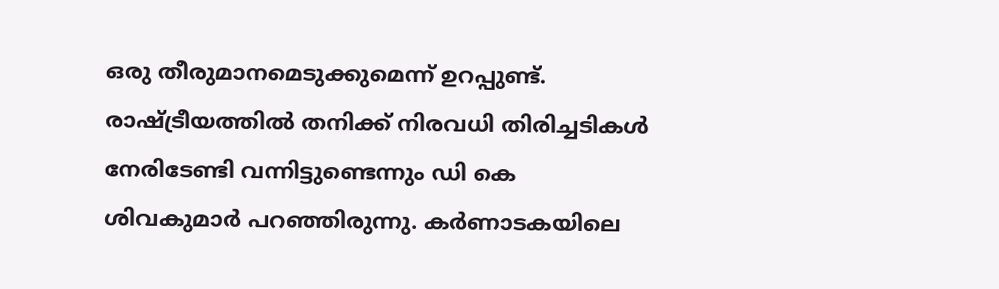ഒരു തീരുമാനമെടുക്കുമെന്ന് ഉറപ്പുണ്ട്. രാഷ്ട്രീയത്തില്‍ തനിക്ക് നിരവധി തിരിച്ചടികള്‍ നേരിടേണ്ടി വന്നിട്ടുണ്ടെന്നും ഡി കെ ശിവകുമാര്‍ പറഞ്ഞിരുന്നു. കര്‍ണാടകയിലെ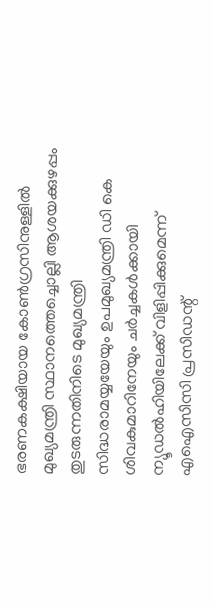ഭരണകക്ഷിയായ കോണ്‍ഗ്രസിനുള്ളില്‍ മുഖ്യമന്ത്രി സ്ഥാനത്തെച്ചൊല്ലി ആശയക്കുഴപ്പം തുടരുന്നതിനിടെ മുഖ്യമന്ത്രി സിദ്ധരാമയ്യയേയും ഉപമുഖ്യമന്ത്രി ഡി കെ ശിവകുമാറിനേയും ചര്‍ച്ചകള്‍ക്കായി ന്യൂഡല്‍ഹിയിലേക്ക് വിളിപ്പിക്കുമെന്ന് എഐസിസി പ്രസിഡന്റ്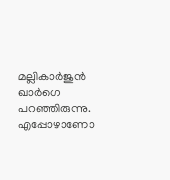മല്ലികാര്‍ജുന്‍ ഖാര്‍ഗെ പറഞ്ഞിരുന്നു. എപ്പോഴാണോ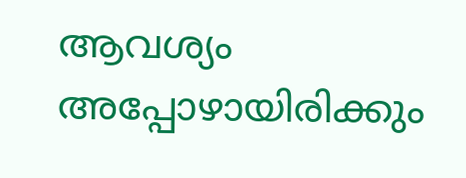ആവശ്യം അപ്പോഴായിരിക്കും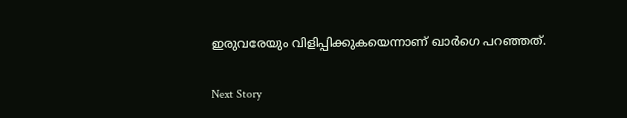ഇരുവരേയും വിളിപ്പിക്കുകയെന്നാണ് ഖാര്‍ഗെ പറഞ്ഞത്.

Next Story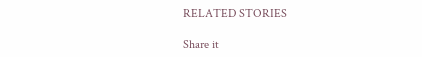RELATED STORIES

Share it